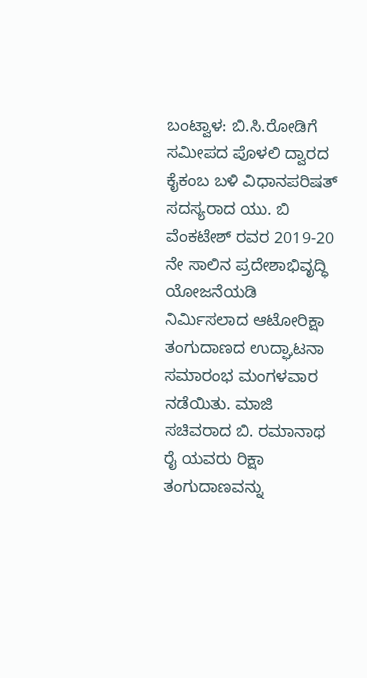ಬಂಟ್ವಾಳ: ಬಿ.ಸಿ.ರೋಡಿಗೆ ಸಮೀಪದ ಪೊಳಲಿ ದ್ವಾರದ ಕೈಕಂಬ ಬಳಿ ವಿಧಾನಪರಿಷತ್ ಸದಸ್ಯರಾದ ಯು. ಬಿ ವೆಂಕಟೇಶ್ ರವರ 2019-20 ನೇ ಸಾಲಿನ ಪ್ರದೇಶಾಭಿವೃದ್ಧಿ ಯೋಜನೆಯಡಿ ನಿರ್ಮಿಸಲಾದ ಆಟೋರಿಕ್ಷಾ ತಂಗುದಾಣದ ಉದ್ಘಾಟನಾ ಸಮಾರಂಭ ಮಂಗಳವಾರ ನಡೆಯಿತು. ಮಾಜಿ ಸಚಿವರಾದ ಬಿ. ರಮಾನಾಥ ರೈ ಯವರು ರಿಕ್ಷಾ ತಂಗುದಾಣವನ್ನು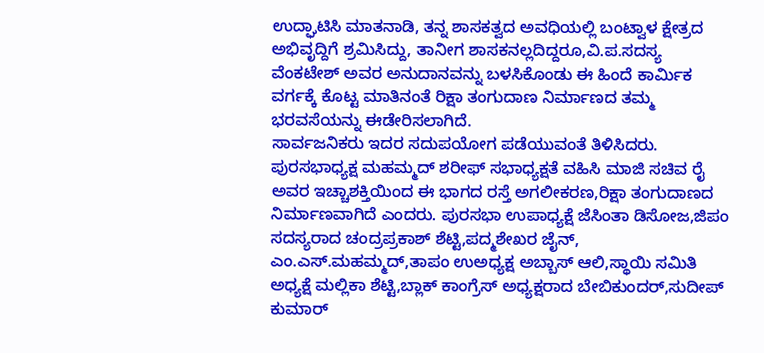ಉದ್ಘಾಟಿಸಿ ಮಾತನಾಡಿ, ತನ್ನ ಶಾಸಕತ್ವದ ಅವಧಿಯಲ್ಲಿ ಬಂಟ್ವಾಳ ಕ್ಷೇತ್ರದ ಅಭಿವೃದ್ದಿಗೆ ಶ್ರಮಿಸಿದ್ದು, ತಾನೀಗ ಶಾಸಕನಲ್ಲದಿದ್ದರೂ,ವಿ.ಪ.ಸದಸ್ಯ ವೆಂಕಟೇಶ್ ಅವರ ಅನುದಾನವನ್ನು ಬಳಸಿಕೊಂಡು ಈ ಹಿಂದೆ ಕಾರ್ಮಿಕ ವರ್ಗಕ್ಕೆ ಕೊಟ್ಟ ಮಾತಿನಂತೆ ರಿಕ್ಷಾ ತಂಗುದಾಣ ನಿರ್ಮಾಣದ ತಮ್ಮ ಭರವಸೆಯನ್ನು ಈಡೇರಿಸಲಾಗಿದೆ.
ಸಾರ್ವಜನಿಕರು ಇದರ ಸದುಪಯೋಗ ಪಡೆಯುವಂತೆ ತಿಳಿಸಿದರು. ಪುರಸಭಾಧ್ಯಕ್ಷ ಮಹಮ್ಮದ್ ಶರೀಫ್ ಸಭಾಧ್ಯಕ್ಷತೆ ವಹಿಸಿ ಮಾಜಿ ಸಚಿವ ರೈ ಅವರ ಇಚ್ಚಾಶಕ್ತಿಯಿಂದ ಈ ಭಾಗದ ರಸ್ತೆ ಅಗಲೀಕರಣ,ರಿಕ್ಷಾ ತಂಗುದಾಣದ ನಿರ್ಮಾಣವಾಗಿದೆ ಎಂದರು. ಪುರಸಭಾ ಉಪಾಧ್ಯಕ್ಷೆ ಜೆಸಿಂತಾ ಡಿಸೋಜ,ಜಿಪಂ ಸದಸ್ಯರಾದ ಚಂದ್ರಪ್ರಕಾಶ್ ಶೆಟ್ಟಿ,ಪದ್ಮಶೇಖರ ಜೈನ್,
ಎಂ.ಎಸ್.ಮಹಮ್ಮದ್,ತಾಪಂ ಉಅಧ್ಯಕ್ಷ ಅಬ್ಬಾಸ್ ಆಲಿ,ಸ್ಥಾಯಿ ಸಮಿತಿ ಅಧ್ಯಕ್ಷೆ ಮಲ್ಲಿಕಾ ಶೆಟ್ಟಿ,ಬ್ಲಾಕ್ ಕಾಂಗ್ರೆಸ್ ಅಧ್ಯಕ್ಷರಾದ ಬೇಬಿಕುಂದರ್,ಸುದೀಪ್ ಕುಮಾರ್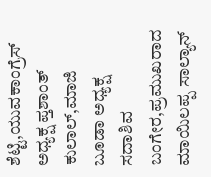ಶೆಟ್ಟಿ,ಯುವಕಾಂಗ್ರೆಸ್ ಅಧ್ಯಕ್ಷ ಪ್ತಶಾಂತ್ ಕುಲಾಲ್,ಮಾಜಿ ಬೂಡಾ ಅಧ್ಯಕ್ಷ ಸದಾಶಿವ ಬಂಗೇರ,ಪ್ರಮುಖರಾದ ಮಾಯಿಲಪ್ಪ ಸಾಲ್ಯಾನ್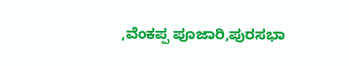,ವೆಂಕಪ್ಪ ಪೂಜಾರಿ,ಪುರಸಭಾ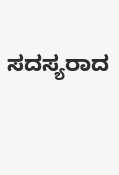ಸದಸ್ಯರಾದ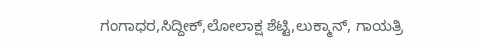ಗಂಗಾಧರ,ಸಿದ್ದೀಕ್,ಲೋಲಾಕ್ಷ ಶೆಟ್ಟಿ,ಲುಕ್ಮಾನ್, ಗಾಯತ್ರಿ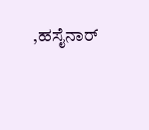,ಹಸೈನಾರ್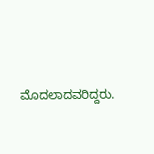ಮೊದಲಾದವರಿದ್ದರು.